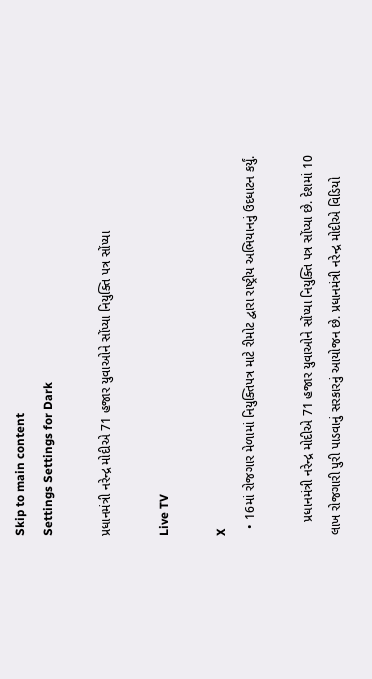Skip to main content
Settings Settings for Dark

પ્રધાનમંત્રી નરેન્દ્ર મોદીએ 71 હજાર યુવાઓને સોંપ્યા નિયુક્તિ પત્ર સોંપ્યા

Live TV

X
  • 16માં રોજગાર મેળામાં નિયુક્તિપત્ર માટે રીમોટ દ્વારા રાષ્ટ્રીય અભિયાનનું ઉદધાટન કર્યું.

    પ્રધાનમંત્રી નરેન્દ્ર મોદીએ 71 હજાર યુવાઓને સોંપ્યા નિયુક્તિ પત્ર સોંપ્યા છે. દેશમાં 10 લાખ રોજગારી પુરી પાડવાનું સરકારનું આયોજન છે. પ્રધાનમંત્રી નરેન્દ્ર મોદીએ વિડિયો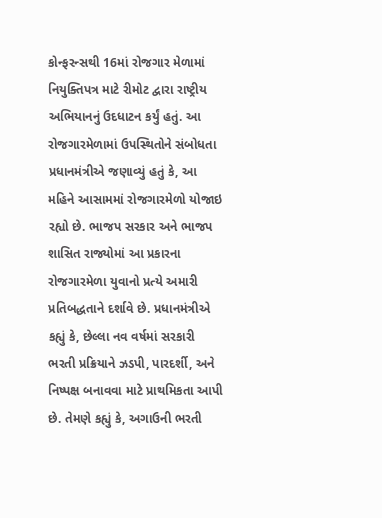કોન્ફરન્સથી 16માં રોજગાર મેળામાં નિયુક્તિપત્ર માટે રીમોટ દ્વારા રાષ્ટ્રીય અભિયાનનું ઉદધાટન કર્યું હતું. આ રોજગારમેળામાં ઉપસ્થિતોને સંબોધતા પ્રધાનમંત્રીએ જણાવ્યું હતું કે, આ મહિને આસામમાં રોજગારમેળો યોજાઇ રહ્યો છે. ભાજપ સરકાર અને ભાજપ શાસિત રાજ્યોમાં આ પ્રકારના રોજગારમેળા યુવાનો પ્રત્યે અમારી પ્રતિબદ્ધતાને દર્શાવે છે. પ્રધાનમંત્રીએ કહ્યું કે, છેલ્લા નવ વર્ષમાં સરકારી ભરતી પ્રક્રિયાને ઝડપી, પારદર્શી, અને નિષ્પક્ષ બનાવવા માટે પ્રાથમિકતા આપી છે. તેમણે કહ્યું કે, અગાઉની ભરતી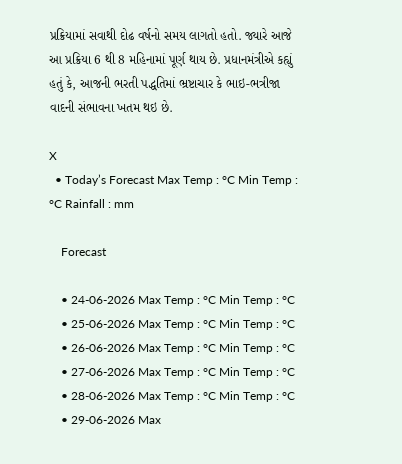પ્રક્રિયામાં સવાથી દોઢ વર્ષનો સમય લાગતો હતો. જ્યારે આજે આ પ્રક્રિયા 6 થી 8 મહિનામાં પૂર્ણ થાય છે. પ્રધાનમંત્રીએ કહ્યું હતું કે, આજની ભરતી પદ્ધતિમાં ભ્રષ્ટાચાર કે ભાઇ-ભત્રીજા વાદની સંભાવના ખતમ થઇ છે.

X
  • Today’s Forecast Max Temp : °C Min Temp : °C Rainfall : mm

    Forecast

    • 24-06-2026 Max Temp : °C Min Temp : °C
    • 25-06-2026 Max Temp : °C Min Temp : °C
    • 26-06-2026 Max Temp : °C Min Temp : °C
    • 27-06-2026 Max Temp : °C Min Temp : °C
    • 28-06-2026 Max Temp : °C Min Temp : °C
    • 29-06-2026 Max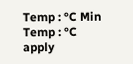Temp : °C Min Temp : °C
apply